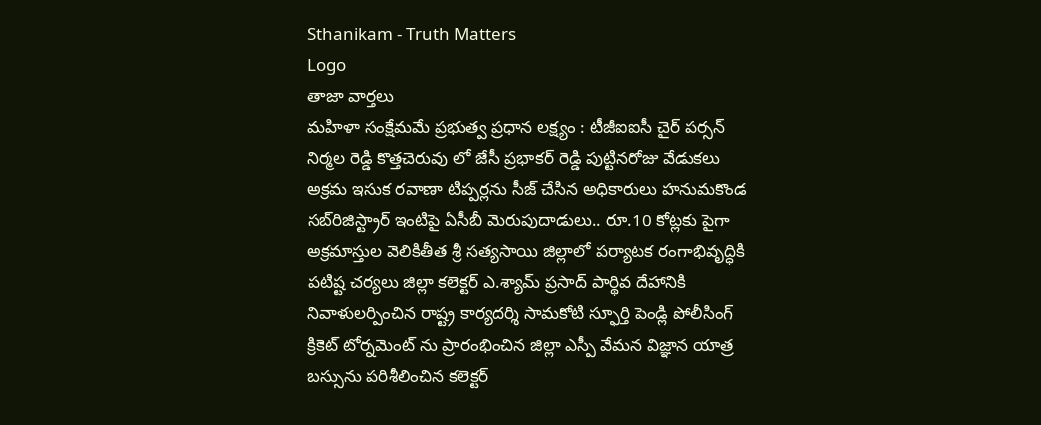Sthanikam - Truth Matters
Logo
తాజా వార్తలు
మహిళా సంక్షేమమే ప్రభుత్వ ప్రధాన లక్ష్యం : టీజీఐఐసీ చైర్ పర్సన్ నిర్మల రెడ్డి కొత్తచెరువు లో జేసీ ప్రభాకర్ రెడ్డి పుట్టినరోజు వేడుకలు అక్రమ ఇసుక రవాణా టిప్పర్లను సీజ్ చేసిన అధికారులు హనుమకొండ సబ్‌రిజిస్ట్రార్ ఇంటిపై ఏసీబీ మెరుపుదాడులు.. రూ.10 కోట్లకు పైగా అక్రమాస్తుల వెలికితీత శ్రీ సత్యసాయి జిల్లాలో పర్యాటక రంగాభివృద్ధికి పటిష్ట చర్యలు జిల్లా కలెక్టర్ ఎ.శ్యామ్ ప్రసాద్ పార్థివ దేహానికి నివాళులర్పించిన రాష్ట్ర కార్యదర్శి సామకోటి స్ఫూర్తి పెండ్లి పోలీసింగ్ క్రికెట్ టోర్నమెంట్ ను ప్రారంభించిన జిల్లా ఎస్పీ వేమన విజ్ఞాన యాత్ర బస్సును పరిశీలించిన కలెక్టర్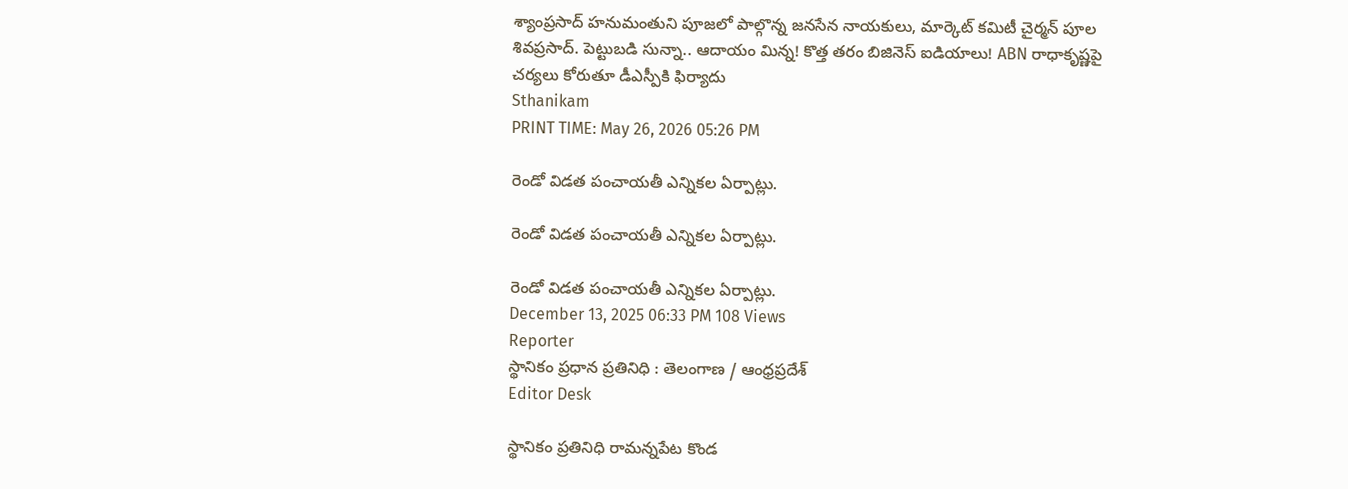శ్యాంప్రసాద్ హనుమంతుని పూజలో పాల్గొన్న జనసేన నాయకులు, మార్కెట్ కమిటీ చైర్మన్ పూల శివప్రసాద్. పెట్టుబడి సున్నా.. ఆదాయం మిన్న! కొత్త తరం బిజినెస్ ఐడియాలు! ABN రాధాకృష్ణపై చర్యలు కోరుతూ డీఎస్పీకి ఫిర్యాదు
Sthanikam
PRINT TIME: May 26, 2026 05:26 PM

రెండో విడత పంచాయతీ ఎన్నికల ఏర్పాట్లు.

రెండో విడత పంచాయతీ ఎన్నికల ఏర్పాట్లు.

రెండో విడత పంచాయతీ ఎన్నికల ఏర్పాట్లు.
December 13, 2025 06:33 PM 108 Views
Reporter
స్థానికం ప్రధాన ప్రతినిధి : తెలంగాణ / ఆంధ్రప్రదేశ్
Editor Desk

స్థానికం ప్రతినిధి రామన్నపేట కొండ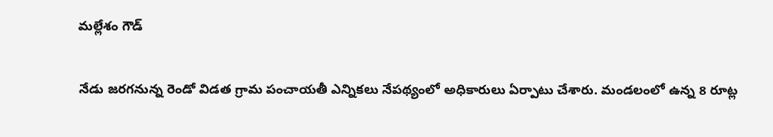మల్లేశం గౌడ్

నేడు జరగనున్న రెండో విడత గ్రామ పంచాయతీ ఎన్నికలు నేపథ్యంలో అధికారులు ఏర్పాటు చేశారు. మండలంలో ఉన్న 8 రూట్ల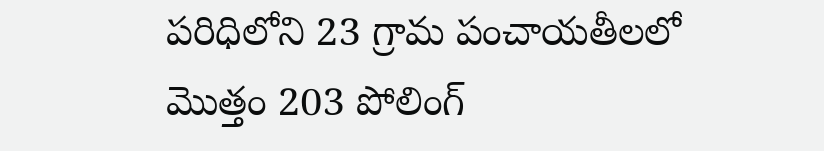పరిధిలోని 23 గ్రామ పంచాయతీలలో మొత్తం 203 పోలింగ్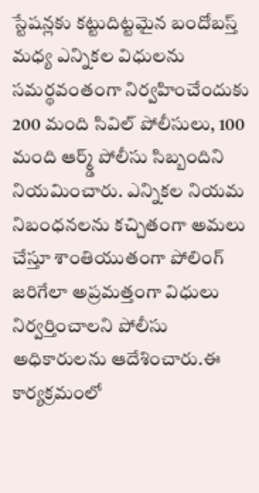స్టేషన్లకు కట్టుదిట్టమైన బందోబస్త్ మధ్య ఎన్నికల విధులను సమర్థవంతంగా నిర్వహించేందుకు 200 మంది సివిల్ పోలీసులు, 100 మంది ఆర్మ్డ్ పోలీసు సిబ్బందిని నియమించారు. ఎన్నికల నియమ నిబంధనలను కచ్చితంగా అమలు చేస్తూ శాంతియుతంగా పోలింగ్ జరిగేలా అప్రమత్తంగా విధులు నిర్వర్తించాలని పోలీసు అధికారులను ఆదేశించారు.ఈ కార్యక్రమంలో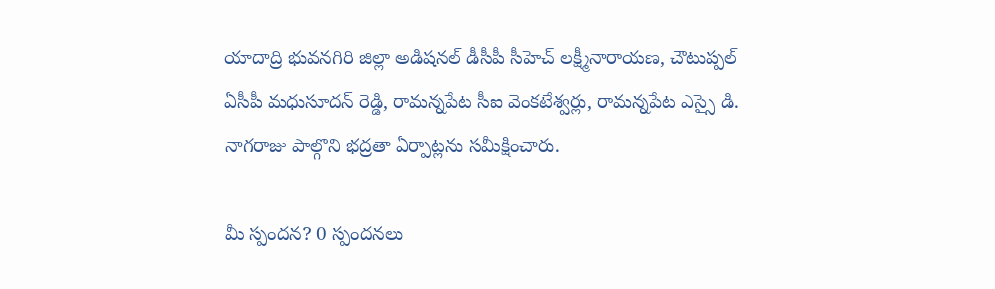యాదాద్రి భువనగిరి జిల్లా అడిషనల్ డీసీపీ సీహెచ్ లక్ష్మీనారాయణ, చౌటుప్పల్ ఏసీపీ మధుసూదన్ రెడ్డి, రామన్నపేట సీఐ వెంకటేశ్వర్లు, రామన్నపేట ఎస్సై డి. నాగరాజు పాల్గొని భద్రతా ఏర్పాట్లను సమీక్షించారు.

మీ స్పందన? 0 స్పందనలు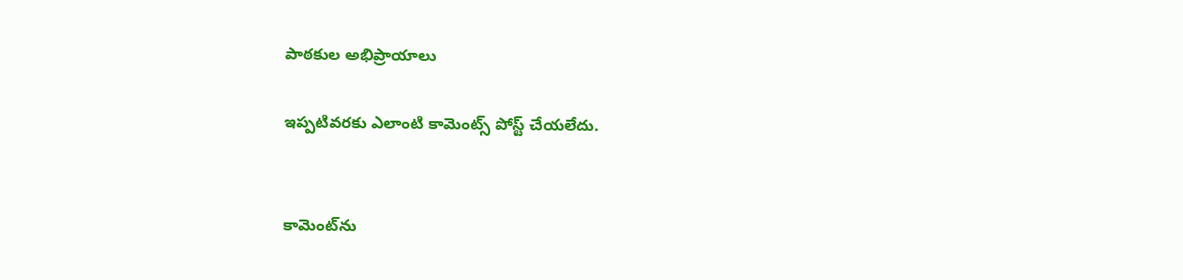పాఠకుల అభిప్రాయాలు

ఇప్పటివరకు ఎలాంటి కామెంట్స్ పోస్ట్ చేయలేదు.


కామెంట్‌ను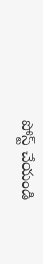పోస్ట్ చేయండి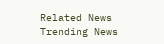Related News
Trending News